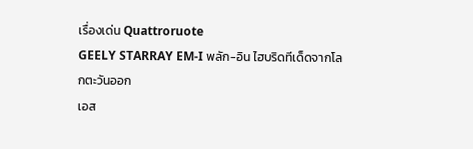เรื่องเด่น Quattroruote
GEELY STARRAY EM-I พลัก-อิน ไฮบริดทีเด็ดจากโลกตะวันออก
เอส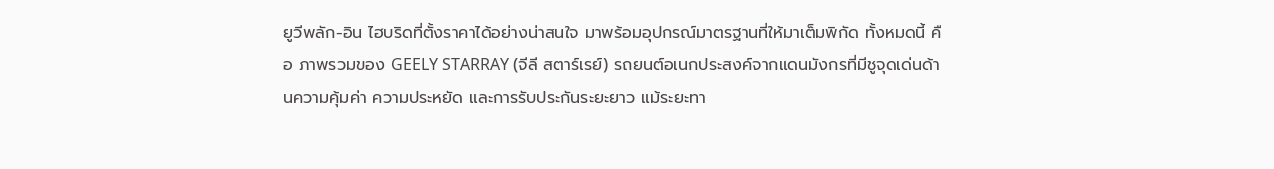ยูวีพลัก-อิน ไฮบริดที่ตั้งราคาได้อย่างน่าสนใจ มาพร้อมอุปกรณ์มาตรฐานที่ให้มาเต็มพิกัด ทั้งหมดนี้ คือ ภาพรวมของ GEELY STARRAY (จีลี สตาร์เรย์) รถยนต์อเนกประสงค์จากแดนมังกรที่มีชูจุดเด่นด้านความคุ้มค่า ความประหยัด และการรับประกันระยะยาว แม้ระยะทา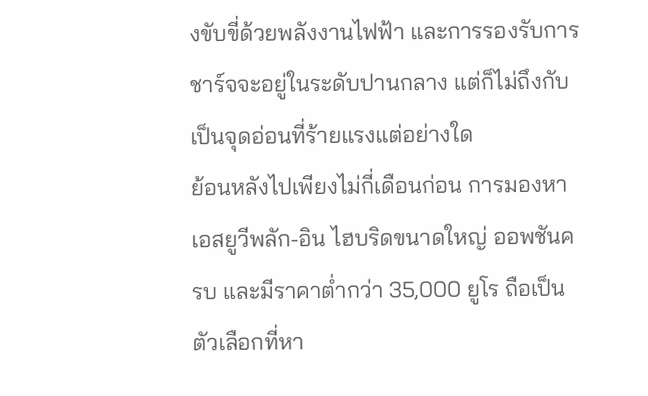งขับขี่ด้วยพลังงานไฟฟ้า และการรองรับการชาร์จจะอยู่ในระดับปานกลาง แต่ก็ไม่ถึงกับเป็นจุดอ่อนที่ร้ายแรงแต่อย่างใด
ย้อนหลังไปเพียงไม่กี่เดือนก่อน การมองหาเอสยูวีพลัก-อิน ไฮบริดขนาดใหญ่ ออพชันครบ และมีราคาต่ำกว่า 35,000 ยูโร ถือเป็นตัวเลือกที่หา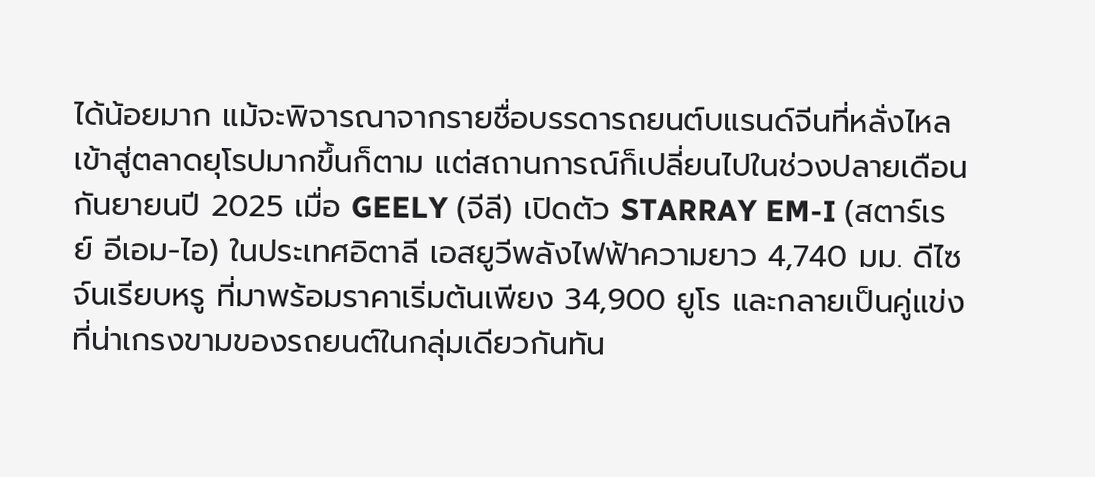ได้น้อยมาก แม้จะพิจารณาจากรายชื่อบรรดารถยนต์บแรนด์จีนที่หลั่งไหลเข้าสู่ตลาดยุโรปมากขึ้นก็ตาม แต่สถานการณ์ก็เปลี่ยนไปในช่วงปลายเดือนกันยายนปี 2025 เมื่อ GEELY (จีลี) เปิดตัว STARRAY EM-I (สตาร์เรย์ อีเอม-ไอ) ในประเทศอิตาลี เอสยูวีพลังไฟฟ้าความยาว 4,740 มม. ดีไซจ์นเรียบหรู ที่มาพร้อมราคาเริ่มต้นเพียง 34,900 ยูโร และกลายเป็นคู่แข่งที่น่าเกรงขามของรถยนต์ในกลุ่มเดียวกันทัน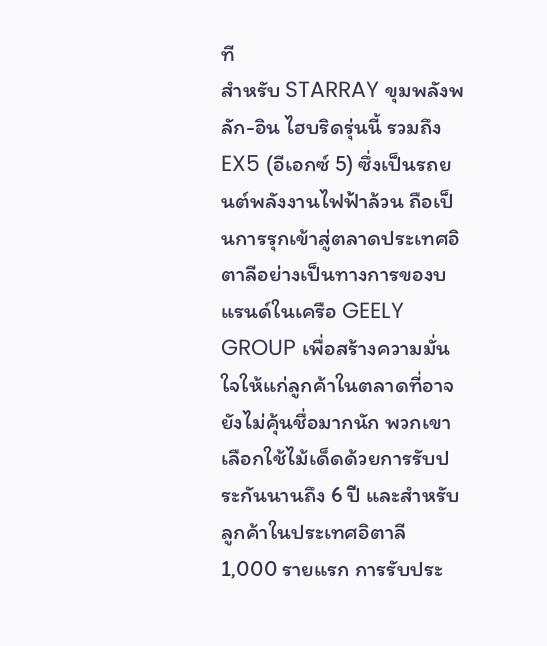ที
สำหรับ STARRAY ขุมพลังพลัก-อิน ไฮบริดรุ่นนี้ รวมถึง EX5 (อีเอกซ์ 5) ซึ่งเป็นรถยนต์พลังงานไฟฟ้าล้วน ถือเป็นการรุกเข้าสู่ตลาดประเทศอิตาลีอย่างเป็นทางการของบแรนด์ในเครือ GEELY GROUP เพื่อสร้างความมั่นใจให้แก่ลูกค้าในตลาดที่อาจยังไม่คุ้นชื่อมากนัก พวกเขาเลือกใช้ไม้เด็ดด้วยการรับประกันนานถึง 6 ปี และสำหรับลูกค้าในประเทศอิตาลี 1,000 รายแรก การรับประ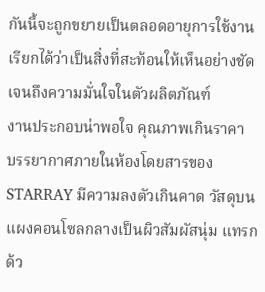กันนี้จะถูกขยายเป็นตลอดอายุการใช้งาน เรียกได้ว่าเป็นสิ่งที่สะท้อนให้เห็นอย่างชัดเจนถึงความมั่นใจในตัวผลิตภัณฑ์
งานประกอบน่าพอใจ คุณภาพเกินราคา
บรรยากาศภายในห้องโดยสารของ STARRAY มีความลงตัวเกินคาด วัสดุบนแผงคอนโซลกลางเป็นผิวสัมผัสนุ่ม แทรกด้ว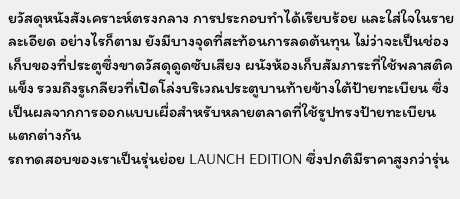ยวัสดุหนังสังเคราะห์ตรงกลาง การประกอบทำได้เรียบร้อย และใส่ใจในรายละเอียด อย่างไรก็ตาม ยังมีบางจุดที่สะท้อนการลดต้นทุน ไม่ว่าจะเป็นช่องเก็บของที่ประตูซึ่งขาดวัสดุดูดซับเสียง ผนังห้องเก็บสัมภาระที่ใช้พลาสติคแข็ง รวมถึงรูเกลียวที่เปิดโล่งบริเวณประตูบานท้ายข้างใต้ป้ายทะเบียน ซึ่งเป็นผลจากการออกแบบเผื่อสำหรับหลายตลาดที่ใช้รูปทรงป้ายทะเบียนแตกต่างกัน
รถทดสอบของเราเป็นรุ่นย่อย LAUNCH EDITION ซึ่งปกติมีราคาสูงกว่ารุ่น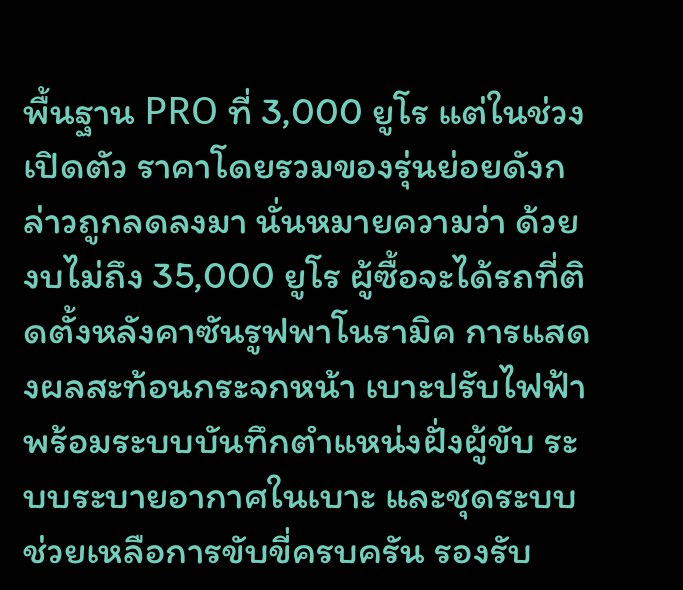พื้นฐาน PRO ที่ 3,000 ยูโร แต่ในช่วงเปิดตัว ราคาโดยรวมของรุ่นย่อยดังกล่าวถูกลดลงมา นั่นหมายความว่า ด้วยงบไม่ถึง 35,000 ยูโร ผู้ซื้อจะได้รถที่ติดตั้งหลังคาซันรูฟพาโนรามิค การแสดงผลสะท้อนกระจกหน้า เบาะปรับไฟฟ้าพร้อมระบบบันทึกตำแหน่งฝั่งผู้ขับ ระบบระบายอากาศในเบาะ และชุดระบบช่วยเหลือการขับขี่ครบครัน รองรับ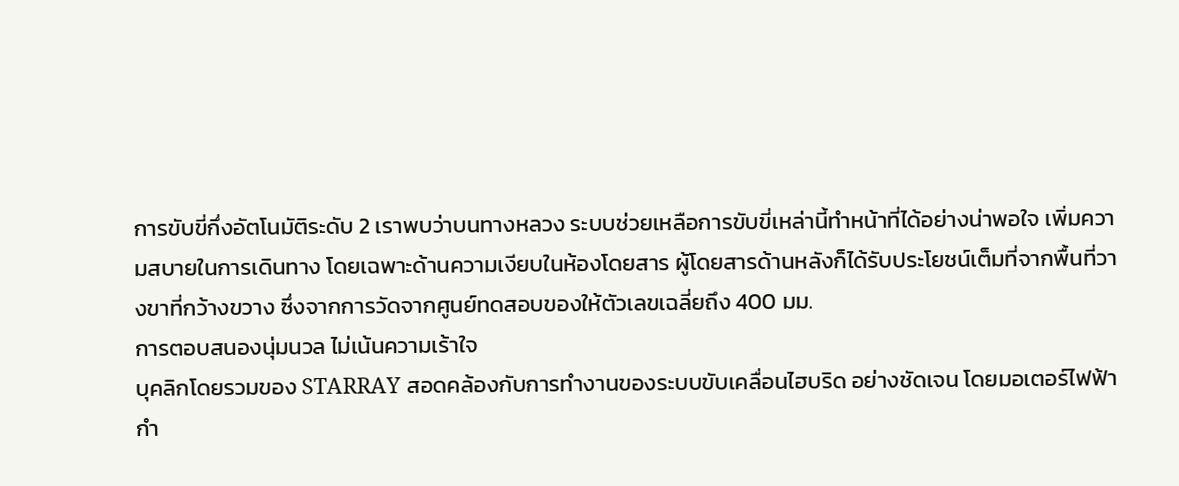การขับขี่กึ่งอัตโนมัติระดับ 2 เราพบว่าบนทางหลวง ระบบช่วยเหลือการขับขี่เหล่านี้ทำหน้าที่ได้อย่างน่าพอใจ เพิ่มความสบายในการเดินทาง โดยเฉพาะด้านความเงียบในห้องโดยสาร ผู้โดยสารด้านหลังก็ได้รับประโยชน์เต็มที่จากพื้นที่วางขาที่กว้างขวาง ซึ่งจากการวัดจากศูนย์ทดสอบของให้ตัวเลขเฉลี่ยถึง 400 มม.
การตอบสนองนุ่มนวล ไม่เน้นความเร้าใจ
บุคลิกโดยรวมของ STARRAY สอดคล้องกับการทำงานของระบบขับเคลื่อนไฮบริด อย่างชัดเจน โดยมอเตอร์ไฟฟ้ากำ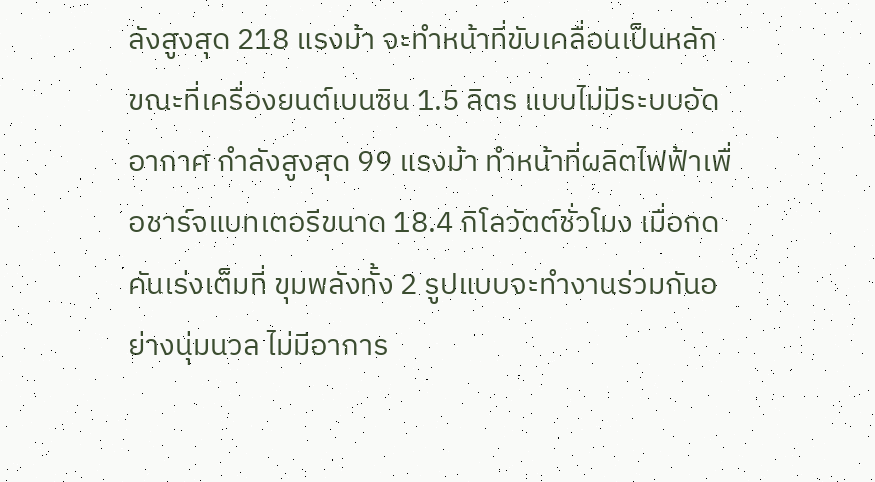ลังสูงสุด 218 แรงม้า จะทำหน้าที่ขับเคลื่อนเป็นหลัก ขณะที่เครื่องยนต์เบนซิน 1.5 ลิตร แบบไม่มีระบบอัดอากาศ กำลังสูงสุด 99 แรงม้า ทำหน้าที่ผลิตไฟฟ้าเพื่อชาร์จแบทเตอรีขนาด 18.4 กิโลวัตต์ชั่วโมง เมื่อกดคันเร่งเต็มที่ ขุมพลังทั้ง 2 รูปแบบจะทำงานร่วมกันอย่างนุ่มนวล ไม่มีอาการ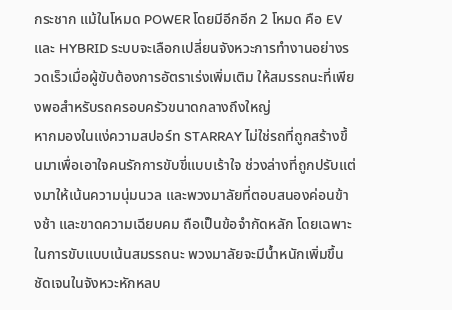กระชาก แม้ในโหมด POWER โดยมีอีกอีก 2 โหมด คือ EV และ HYBRID ระบบจะเลือกเปลี่ยนจังหวะการทำงานอย่างรวดเร็วเมื่อผู้ขับต้องการอัตราเร่งเพิ่มเติม ให้สมรรถนะที่เพียงพอสำหรับรถครอบครัวขนาดกลางถึงใหญ่
หากมองในแง่ความสปอร์ท STARRAY ไม่ใช่รถที่ถูกสร้างขึ้นมาเพื่อเอาใจคนรักการขับขี่แบบเร้าใจ ช่วงล่างที่ถูกปรับแต่งมาให้เน้นความนุ่มนวล และพวงมาลัยที่ตอบสนองค่อนข้างช้า และขาดความเฉียบคม ถือเป็นข้อจำกัดหลัก โดยเฉพาะในการขับแบบเน้นสมรรถนะ พวงมาลัยจะมีน้ำหนักเพิ่มขึ้นชัดเจนในจังหวะหักหลบ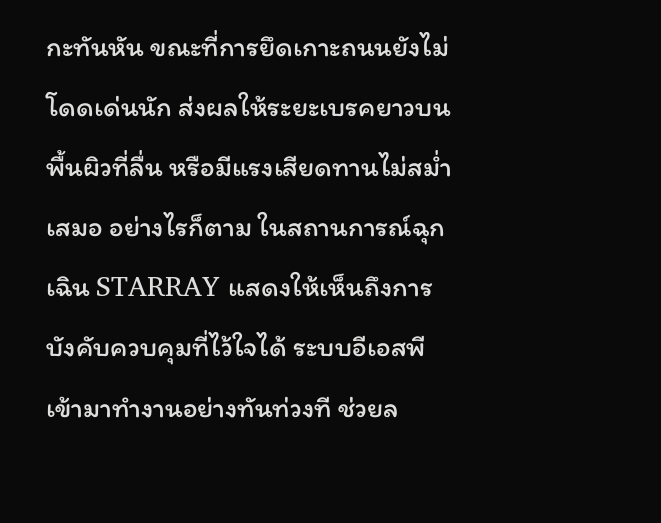กะทันหัน ขณะที่การยึดเกาะถนนยังไม่โดดเด่นนัก ส่งผลให้ระยะเบรคยาวบนพื้นผิวที่ลื่น หรือมีแรงเสียดทานไม่สม่ำเสมอ อย่างไรก็ตาม ในสถานการณ์ฉุกเฉิน STARRAY แสดงให้เห็นถึงการบังคับควบคุมที่ไว้ใจได้ ระบบอีเอสพีเข้ามาทำงานอย่างทันท่วงที ช่วยล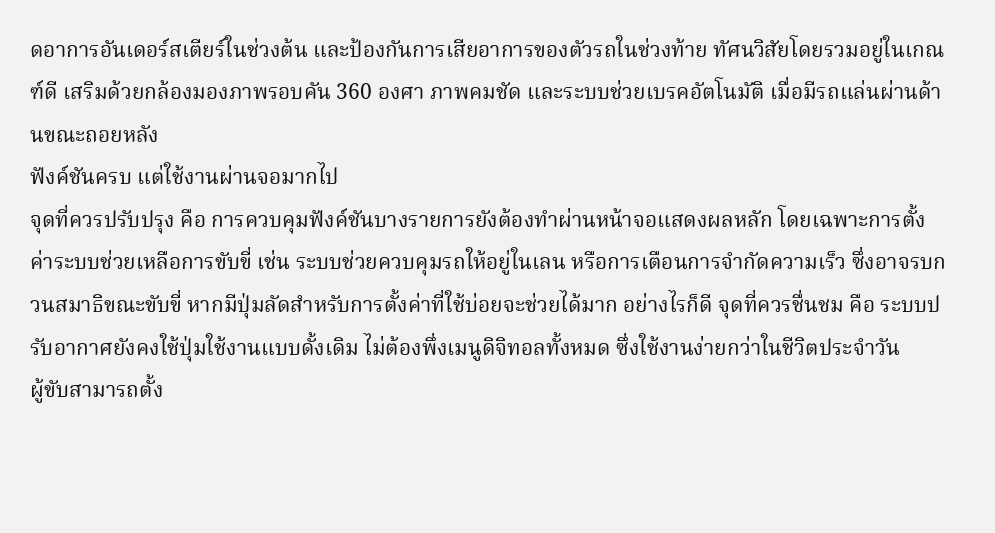ดอาการอันเดอร์สเตียร์ในช่วงต้น และป้องกันการเสียอาการของตัวรถในช่วงท้าย ทัศนวิสัยโดยรวมอยู่ในเกณฑ์ดี เสริมด้วยกล้องมองภาพรอบคัน 360 องศา ภาพคมชัด และระบบช่วยเบรคอัตโนมัติ เมื่อมีรถแล่นผ่านด้านขณะถอยหลัง
ฟังค์ชันครบ แต่ใช้งานผ่านจอมากไป
จุดที่ควรปรับปรุง คือ การควบคุมฟังค์ชันบางรายการยังต้องทำผ่านหน้าจอแสดงผลหลัก โดยเฉพาะการตั้งค่าระบบช่วยเหลือการขับขี่ เช่น ระบบช่วยควบคุมรถให้อยู่ในเลน หรือการเตือนการจำกัดความเร็ว ซึ่งอาจรบกวนสมาธิขณะขับขี่ หากมีปุ่มลัดสำหรับการตั้งค่าที่ใช้บ่อยจะช่วยได้มาก อย่างไรก็ดี จุดที่ควรชื่นชม คือ ระบบปรับอากาศยังคงใช้ปุ่มใช้งานแบบดั้งเดิม ไม่ต้องพึ่งเมนูดิจิทอลทั้งหมด ซึ่งใช้งานง่ายกว่าในชีวิตประจำวัน
ผู้ขับสามารถตั้ง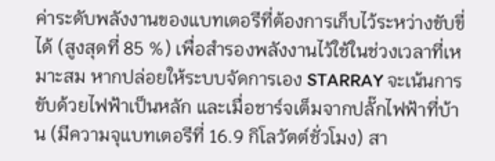ค่าระดับพลังงานของแบทเตอรีที่ต้องการเก็บไว้ระหว่างขับขี่ได้ (สูงสุดที่ 85 %) เพื่อสำรองพลังงานไว้ใช้ในช่วงเวลาที่เหมาะสม หากปล่อยให้ระบบจัดการเอง STARRAY จะเน้นการขับด้วยไฟฟ้าเป็นหลัก และเมื่อชาร์จเต็มจากปลั๊กไฟฟ้าที่บ้าน (มีความจุแบทเตอรีที่ 16.9 กิโลวัตต์ชั่วโมง) สา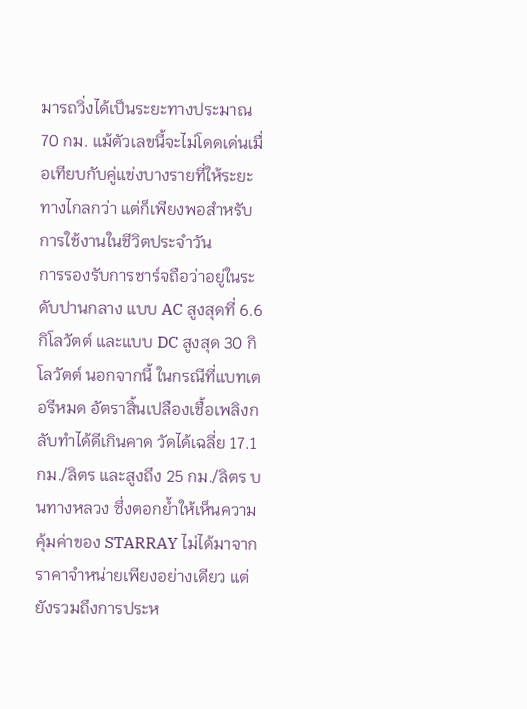มารถวิ่งได้เป็นระยะทางประมาณ 70 กม. แม้ตัวเลขนี้จะไม่โดดเด่นเมื่อเทียบกับคู่แข่งบางรายที่ให้ระยะทางไกลกว่า แต่ก็เพียงพอสำหรับการใช้งานในชีวิตประจำวัน
การรองรับการชาร์จถือว่าอยู่ในระดับปานกลาง แบบ AC สูงสุดที่ 6.6 กิโลวัตต์ และแบบ DC สูงสุด 30 กิโลวัตต์ นอกจากนี้ ในกรณีที่แบทเตอรีหมด อัตราสิ้นเปลืองเชื้อเพลิงกลับทำได้ดีเกินคาด วัดได้เฉลี่ย 17.1 กม./ลิตร และสูงถึง 25 กม./ลิตร บนทางหลวง ซึ่งตอกย้ำให้เห็นความคุ้มค่าของ STARRAY ไม่ได้มาจากราคาจำหน่ายเพียงอย่างเดียว แต่ยังรวมถึงการประห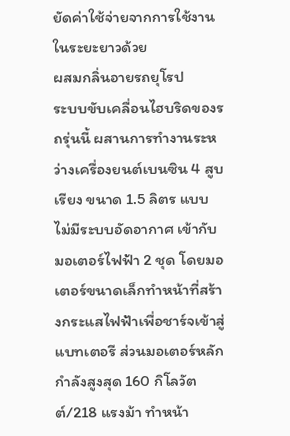ยัดค่าใช้จ่ายจากการใช้งานในระยะยาวด้วย
ผสมกลิ่นอายรถยุโรป
ระบบขับเคลื่อนไฮบริดของรถรุ่นนี้ ผสานการทำงานระหว่างเครื่องยนต์เบนซิน 4 สูบเรียง ขนาด 1.5 ลิตร แบบไม่มีระบบอัดอากาศ เข้ากับมอเตอร์ไฟฟ้า 2 ชุด โดยมอเตอร์ขนาดเล็กทำหน้าที่สร้างกระแสไฟฟ้าเพื่อชาร์จเข้าสู่แบทเตอรี ส่วนมอเตอร์หลักกำลังสูงสุด 160 กิโลวัตต์/218 แรงม้า ทำหน้า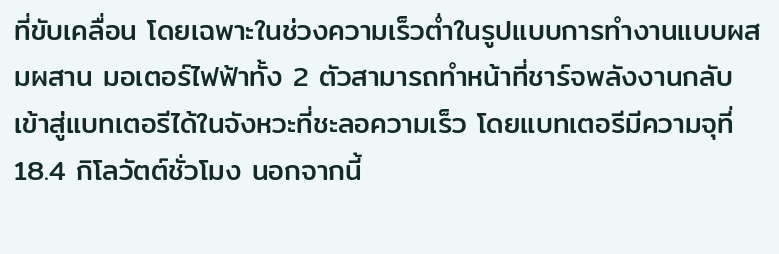ที่ขับเคลื่อน โดยเฉพาะในช่วงความเร็วต่ำในรูปแบบการทำงานแบบผสมผสาน มอเตอร์ไฟฟ้าทั้ง 2 ตัวสามารถทำหน้าที่ชาร์จพลังงานกลับเข้าสู่แบทเตอรีได้ในจังหวะที่ชะลอความเร็ว โดยแบทเตอรีมีความจุที่ 18.4 กิโลวัตต์ชั่วโมง นอกจากนี้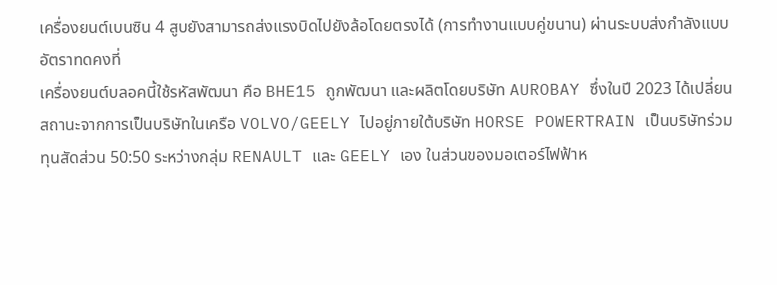เครื่องยนต์เบนซิน 4 สูบยังสามารถส่งแรงบิดไปยังล้อโดยตรงได้ (การทำงานแบบคู่ขนาน) ผ่านระบบส่งกำลังแบบอัตราทดคงที่
เครื่องยนต์บลอคนี้ใช้รหัสพัฒนา คือ BHE15 ถูกพัฒนา และผลิตโดยบริษัท AUROBAY ซึ่งในปี 2023 ได้เปลี่ยนสถานะจากการเป็นบริษัทในเครือ VOLVO/GEELY ไปอยู่ภายใต้บริษัท HORSE POWERTRAIN เป็นบริษัทร่วมทุนสัดส่วน 50:50 ระหว่างกลุ่ม RENAULT และ GEELY เอง ในส่วนของมอเตอร์ไฟฟ้าห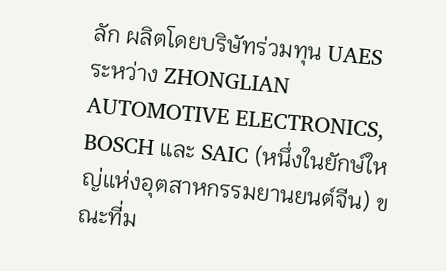ลัก ผลิตโดยบริษัทร่วมทุน UAES ระหว่าง ZHONGLIAN AUTOMOTIVE ELECTRONICS, BOSCH และ SAIC (หนึ่งในยักษ์ใหญ่แห่งอุตสาหกรรมยานยนต์จีน) ขณะที่ม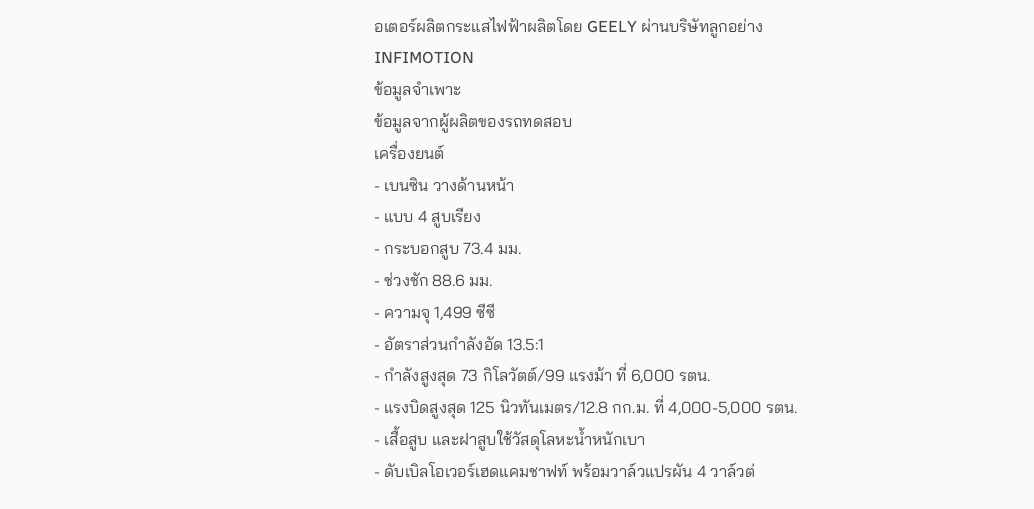อเตอร์ผลิตกระแสไฟฟ้าผลิตโดย GEELY ผ่านบริษัทลูกอย่าง INFIMOTION
ข้อมูลจำเพาะ
ข้อมูลจากผู้ผลิตของรถทดสอบ
เครื่องยนต์
- เบนซิน วางด้านหน้า
- แบบ 4 สูบเรียง
- กระบอกสูบ 73.4 มม.
- ช่วงชัก 88.6 มม.
- ความจุ 1,499 ซีซี
- อัตราส่วนกำลังอัด 13.5:1
- กำลังสูงสุด 73 กิโลวัตต์/99 แรงม้า ที่ 6,000 รตน.
- แรงบิดสูงสุด 125 นิวทันเมตร/12.8 กก.ม. ที่ 4,000-5,000 รตน.
- เสื้อสูบ และฝาสูบใช้วัสดุโลหะน้ำหนักเบา
- ดับเบิลโอเวอร์เฮดแคมชาฟท์ พร้อมวาล์วแปรผัน 4 วาล์วต่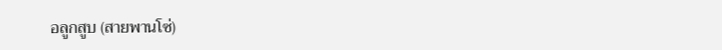อลูกสูบ (สายพานโซ่)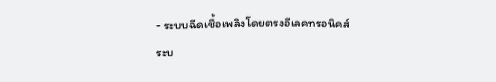- ระบบฉีดเชื้อเพลิงโดยตรงอีเลคทรอนิคส์
ระบ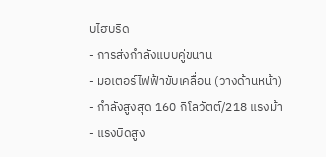บไฮบริด
- การส่งกำลังแบบคู่ขนาน
- มอเตอร์ไฟฟ้าขับเคลื่อน (วางด้านหน้า)
- กำลังสูงสุด 160 กิโลวัตต์/218 แรงม้า
- แรงบิดสูง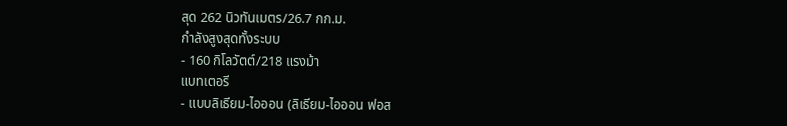สุด 262 นิวทันเมตร/26.7 กก.ม.
กำลังสูงสุดทั้งระบบ
- 160 กิโลวัตต์/218 แรงม้า
แบทเตอรี
- แบบลิเธียม-ไอออน (ลิเธียม-ไอออน ฟอส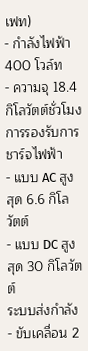เฟท)
- กำลังไฟฟ้า 400 โวล์ท
- ความจุ 18.4 กิโลวัตต์ชั่วโมง
การรองรับการชาร์จไฟฟ้า
- แบบ AC สูงสุด 6.6 กิโลวัตต์
- แบบ DC สูงสุด 30 กิโลวัตต์
ระบบส่งกำลัง
- ขับเคลื่อน 2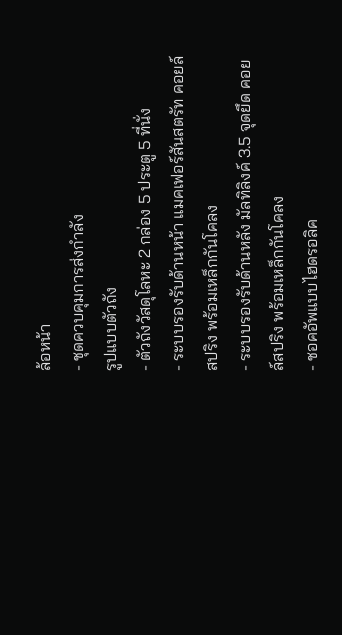ล้อหน้า
- ชุดควบคุมการส่งกำลัง
รูปแบบตัวถัง
- ตัวถังวัสดุโลหะ 2 กล่อง 5 ประตู 5 ที่นั่ง
- ระบบรองรับด้านหน้า แมคเฟอร์สันสตรัท คอยล์สปริง พร้อมเหล็กกันโคลง
- ระบบรองรับด้านหลัง มัลทิลิงค์ 3.5 จุดยึด คอยล์สปริง พร้อมเหล็กกันโคลง
- ชอคอัพแบบไฮดรอลิค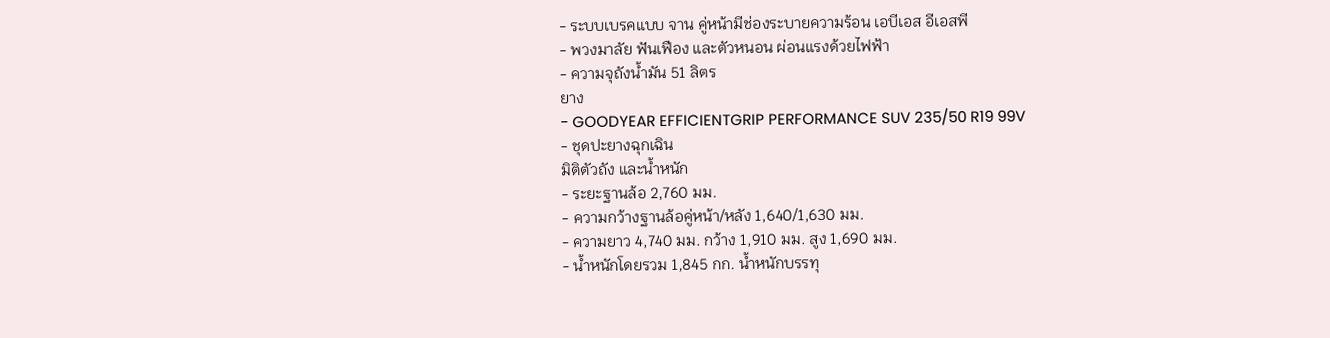- ระบบเบรคแบบ จาน คู่หน้ามีช่องระบายความร้อน เอบีเอส อีเอสพี
- พวงมาลัย ฟันเฟือง และตัวหนอน ผ่อนแรงด้วยไฟฟ้า
- ความจุถังน้ำมัน 51 ลิตร
ยาง
- GOODYEAR EFFICIENTGRIP PERFORMANCE SUV 235/50 R19 99V
- ชุดปะยางฉุกเฉิน
มิติตัวถัง และน้ำหนัก
- ระยะฐานล้อ 2,760 มม.
- ความกว้างฐานล้อคู่หน้า/หลัง 1,640/1,630 มม.
- ความยาว 4,740 มม. กว้าง 1,910 มม. สูง 1,690 มม.
- น้ำหนักโดยรวม 1,845 กก. น้ำหนักบรรทุ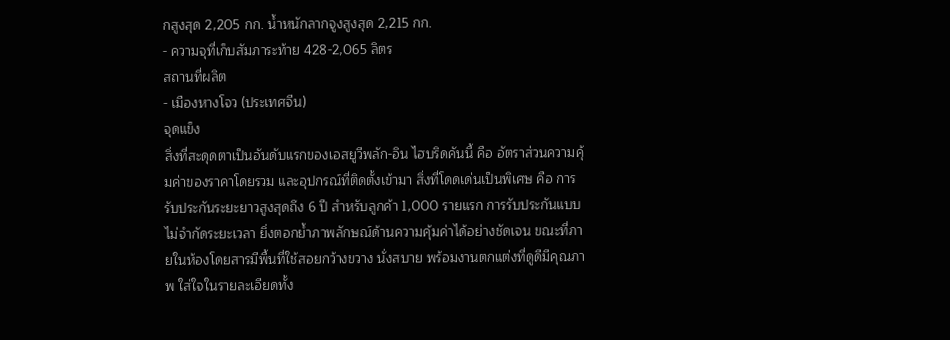กสูงสุด 2,205 กก. น้ำหนักลากจูงสูงสุด 2,215 กก.
- ความจุที่เก็บสัมภาระท้าย 428-2,065 ลิตร
สถานที่ผลิต
- เมืองหางโจว (ประเทศจีน)
จุดแข็ง
สิ่งที่สะดุดตาเป็นอันดับแรกของเอสยูวีพลัก-อิน ไฮบริดคันนี้ คือ อัตราส่วนความคุ้มค่าของราคาโดยรวม และอุปกรณ์ที่ติดตั้งเข้ามา สิ่งที่โดดเด่นเป็นพิเศษ คือ การรับประกันระยะยาวสูงสุดถึง 6 ปี สำหรับลูกค้า 1,000 รายแรก การรับประกันแบบไม่จำกัดระยะเวลา ยิ่งตอกย้ำภาพลักษณ์ด้านความคุ้มค่าได้อย่างชัดเจน ขณะที่ภายในห้องโดยสารมีพื้นที่ใช้สอยกว้างขวาง นั่งสบาย พร้อมงานตกแต่งที่ดูดีมีคุณภาพ ใส่ใจในรายละเอียดทั้ง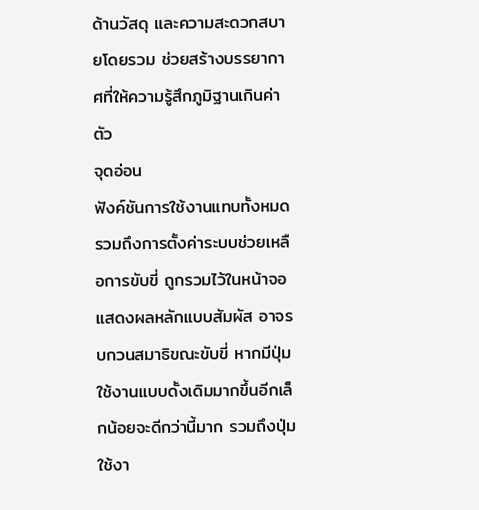ด้านวัสดุ และความสะดวกสบายโดยรวม ช่วยสร้างบรรยากาศที่ให้ความรู้สึกภูมิฐานเกินค่าตัว
จุดอ่อน
ฟังค์ชันการใช้งานแทบทั้งหมด รวมถึงการตั้งค่าระบบช่วยเหลือการขับขี่ ถูกรวมไว้ในหน้าจอแสดงผลหลักแบบสัมผัส อาจรบกวนสมาธิขณะขับขี่ หากมีปุ่มใช้งานแบบดั้งเดิมมากขึ้นอีกเล็กน้อยจะดีกว่านี้มาก รวมถึงปุ่มใช้งา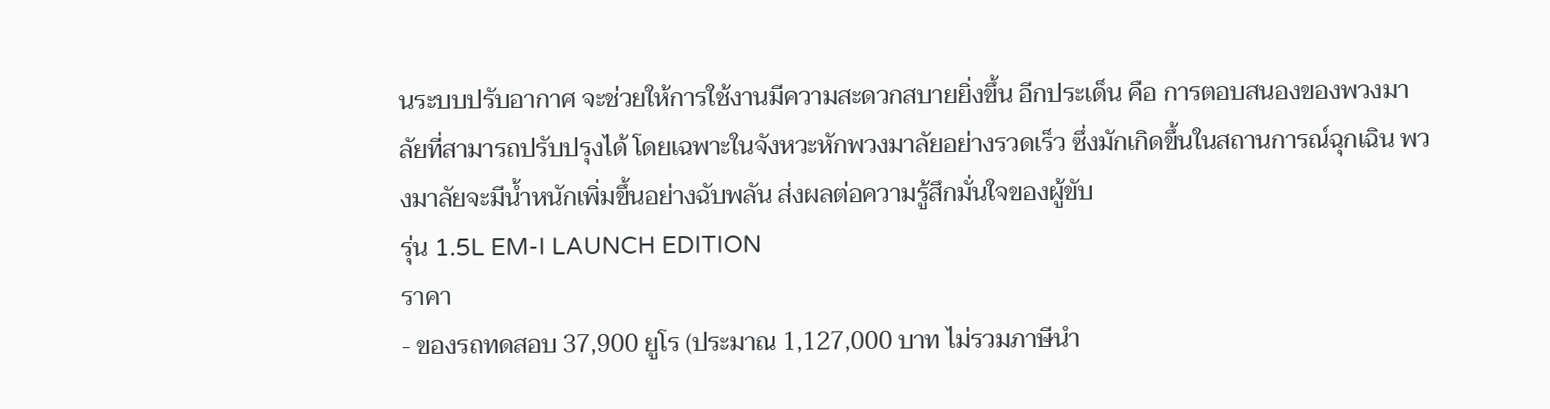นระบบปรับอากาศ จะช่วยให้การใช้งานมีความสะดวกสบายยิ่งขึ้น อีกประเด็น คือ การตอบสนองของพวงมาลัยที่สามารถปรับปรุงได้ โดยเฉพาะในจังหวะหักพวงมาลัยอย่างรวดเร็ว ซึ่งมักเกิดขึ้นในสถานการณ์ฉุกเฉิน พวงมาลัยจะมีน้ำหนักเพิ่มขึ้นอย่างฉับพลัน ส่งผลต่อความรู้สึกมั่นใจของผู้ขับ
รุ่น 1.5L EM-I LAUNCH EDITION
ราคา
- ของรถทดสอบ 37,900 ยูโร (ประมาณ 1,127,000 บาท ไม่รวมภาษีนำ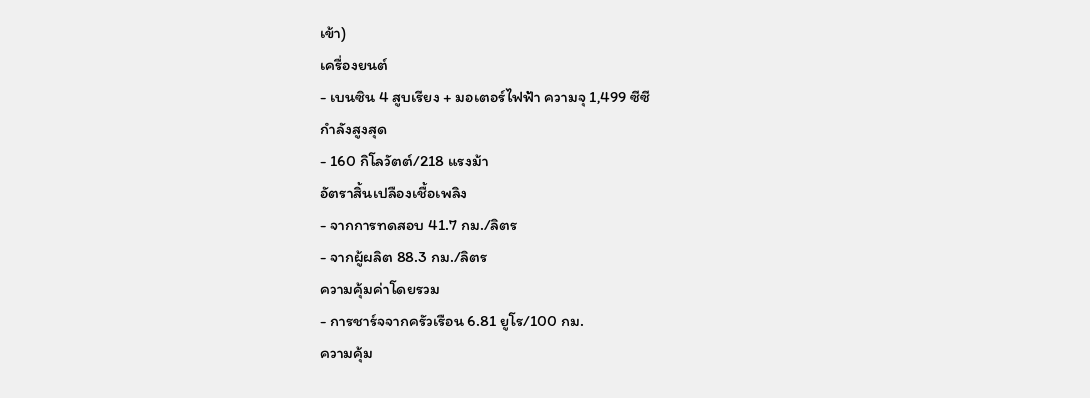เข้า)
เครื่องยนต์
- เบนซิน 4 สูบเรียง + มอเตอร์ไฟฟ้า ความจุ 1,499 ซีซี
กำลังสูงสุด
- 160 กิโลวัตต์/218 แรงม้า
อัตราสิ้นเปลืองเชื้อเพลิง
- จากการทดสอบ 41.7 กม./ลิตร
- จากผู้ผลิต 88.3 กม./ลิตร
ความคุ้มค่าโดยรวม
- การชาร์จจากครัวเรือน 6.81 ยูโร/100 กม.
ความคุ้ม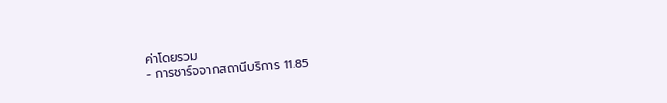ค่าโดยรวม
- การชาร์จจากสถานีบริการ 11.85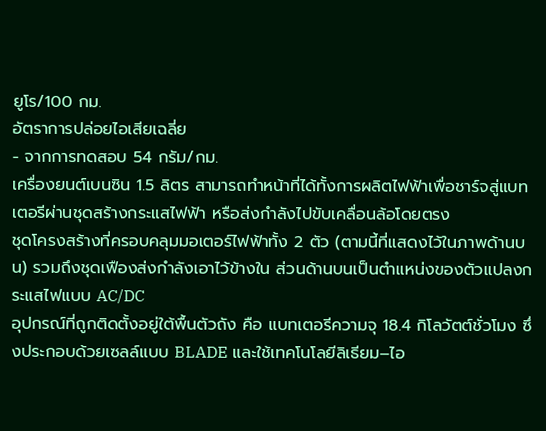ยูโร/100 กม.
อัตราการปล่อยไอเสียเฉลี่ย
- จากการทดสอบ 54 กรัม/กม.
เครื่องยนต์เบนซิน 1.5 ลิตร สามารถทำหน้าที่ได้ทั้งการผลิตไฟฟ้าเพื่อชาร์จสู่แบทเตอรีผ่านชุดสร้างกระแสไฟฟ้า หรือส่งกำลังไปขับเคลื่อนล้อโดยตรง
ชุดโครงสร้างที่ครอบคลุมมอเตอร์ไฟฟ้าทั้ง 2 ตัว (ตามนี้ที่แสดงไว้ในภาพด้านบน) รวมถึงชุดเฟืองส่งกำลังเอาไว้ข้างใน ส่วนด้านบนเป็นตำแหน่งของตัวแปลงกระแสไฟแบบ AC/DC
อุปกรณ์ที่ถูกติดตั้งอยู่ใต้พื้นตัวถัง คือ แบทเตอรีความจุ 18.4 กิโลวัตต์ชั่วโมง ซึ่งประกอบด้วยเซลล์แบบ BLADE และใช้เทคโนโลยีลิเธียม–ไอ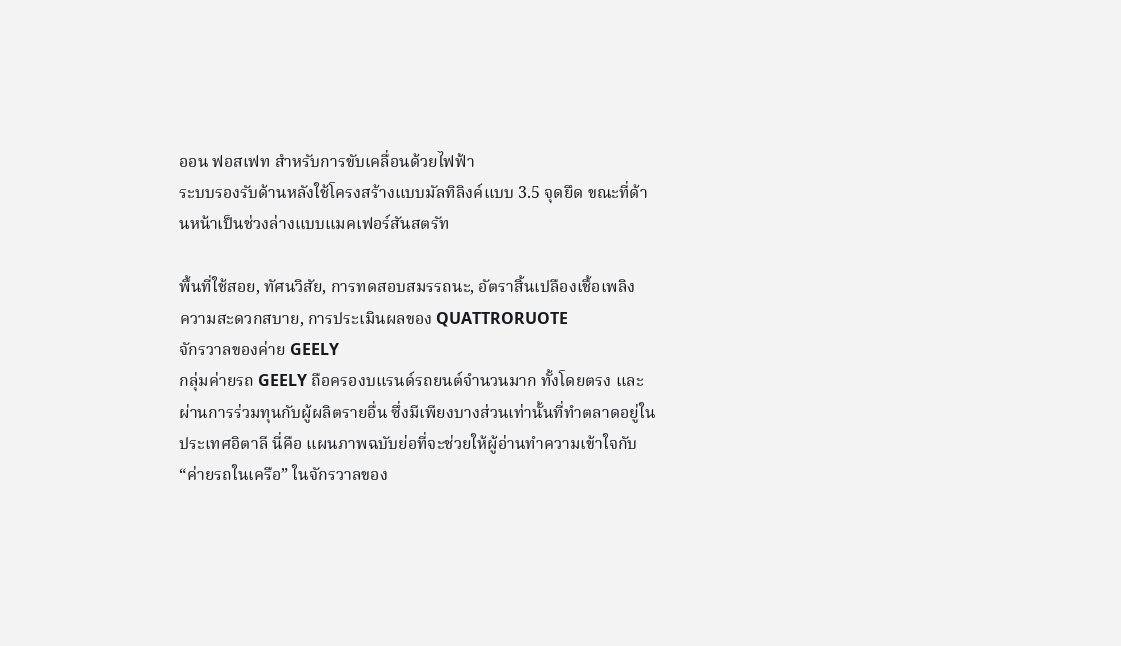ออน ฟอสเฟท สำหรับการขับเคลื่อนด้วยไฟฟ้า
ระบบรองรับด้านหลังใช้โครงสร้างแบบมัลทิลิงค์แบบ 3.5 จุดยึด ขณะที่ด้านหน้าเป็นช่วงล่างแบบแมคเฟอร์สันสตรัท

พื้นที่ใช้สอย, ทัศนวิสัย, การทดสอบสมรรถนะ, อัตราสิ้นเปลืองเชื้อเพลิง
ความสะดวกสบาย, การประเมินผลของ QUATTRORUOTE
จักรวาลของค่าย GEELY
กลุ่มค่ายรถ GEELY ถือครองบแรนด์รถยนต์จำนวนมาก ทั้งโดยตรง และผ่านการร่วมทุนกับผู้ผลิตรายอื่น ซึ่งมีเพียงบางส่วนเท่านั้นที่ทำตลาดอยู่ในประเทศอิตาลี นี่คือ แผนภาพฉบับย่อที่จะช่วยให้ผู้อ่านทำความเข้าใจกับ “ค่ายรถในเครือ” ในจักรวาลของ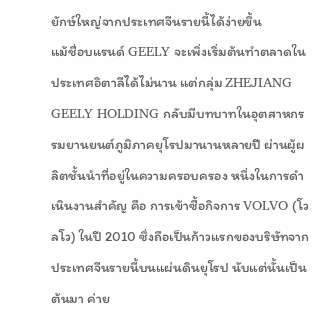ยักษ์ใหญ่จากประเทศจีนรายนี้ได้ง่ายขึ้น
แม้ชื่อบแรนด์ GEELY จะเพิ่งเริ่มต้นทำตลาดในประเทศอิตาลีได้ไม่นาน แต่กลุ่ม ZHEJIANG GEELY HOLDING กลับมีบทบาทในอุตสาหกรรมยานยนต์ภูมิภาคยุโรปมานานหลายปี ผ่านผู้ผลิตชั้นนำที่อยู่ในความครอบครอง หนึ่งในการดำเนินงานสำคัญ คือ การเข้าซื้อกิจการ VOLVO (โวลโว) ในปี 2010 ซึ่งถือเป็นก้าวแรกของบริษัทจากประเทศจีนรายนี้บนแผ่นดินยุโรป นับแต่นั้นเป็นต้นมา ค่าย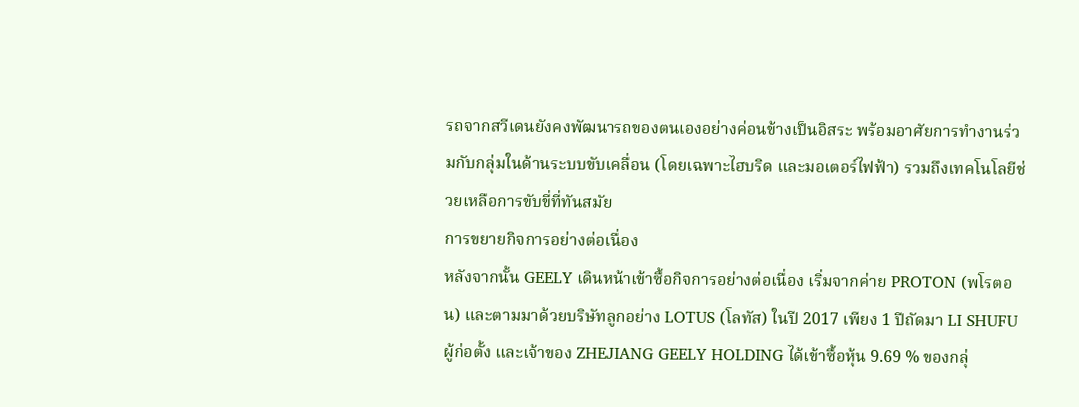รถจากสวีเดนยังคงพัฒนารถของตนเองอย่างค่อนข้างเป็นอิสระ พร้อมอาศัยการทำงานร่วมกับกลุ่มในด้านระบบขับเคลื่อน (โดยเฉพาะไฮบริด และมอเตอร์ไฟฟ้า) รวมถึงเทคโนโลยีช่วยเหลือการขับขี่ที่ทันสมัย
การขยายกิจการอย่างต่อเนื่อง
หลังจากนั้น GEELY เดินหน้าเข้าซื้อกิจการอย่างต่อเนื่อง เริ่มจากค่าย PROTON (พโรตอน) และตามมาด้วยบริษัทลูกอย่าง LOTUS (โลทัส) ในปี 2017 เพียง 1 ปีถัดมา LI SHUFU ผู้ก่อตั้ง และเจ้าของ ZHEJIANG GEELY HOLDING ได้เข้าซื้อหุ้น 9.69 % ของกลุ่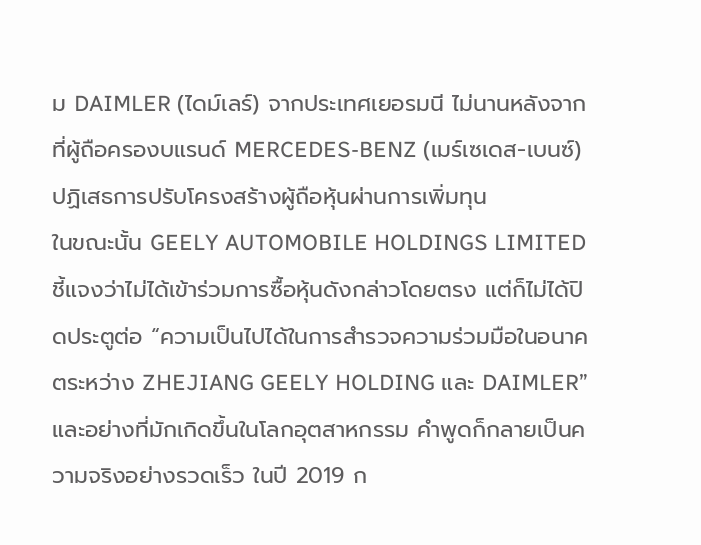ม DAIMLER (ไดม์เลร์) จากประเทศเยอรมนี ไม่นานหลังจากที่ผู้ถือครองบแรนด์ MERCEDES-BENZ (เมร์เซเดส-เบนซ์) ปฏิเสธการปรับโครงสร้างผู้ถือหุ้นผ่านการเพิ่มทุน
ในขณะนั้น GEELY AUTOMOBILE HOLDINGS LIMITED ชี้แจงว่าไม่ได้เข้าร่วมการซื้อหุ้นดังกล่าวโดยตรง แต่ก็ไม่ได้ปิดประตูต่อ “ความเป็นไปได้ในการสำรวจความร่วมมือในอนาคตระหว่าง ZHEJIANG GEELY HOLDING และ DAIMLER” และอย่างที่มักเกิดขึ้นในโลกอุตสาหกรรม คำพูดก็กลายเป็นความจริงอย่างรวดเร็ว ในปี 2019 ก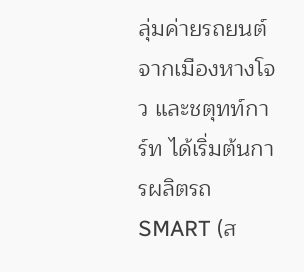ลุ่มค่ายรถยนต์จากเมืองหางโจว และชตุทท์การ์ท ได้เริ่มต้นการผลิตรถ SMART (ส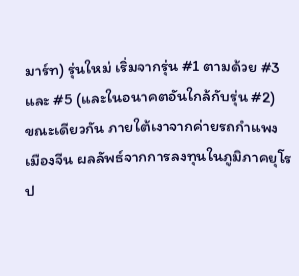มาร์ท) รุ่นใหม่ เริ่มจากรุ่น #1 ตามด้วย #3 และ #5 (และในอนาคตอันใกล้กับรุ่น #2)
ขณะเดียวกัน ภายใต้เงาจากค่ายรถกำแพงเมืองจีน ผลลัพธ์จากการลงทุนในภูมิภาคยุโรป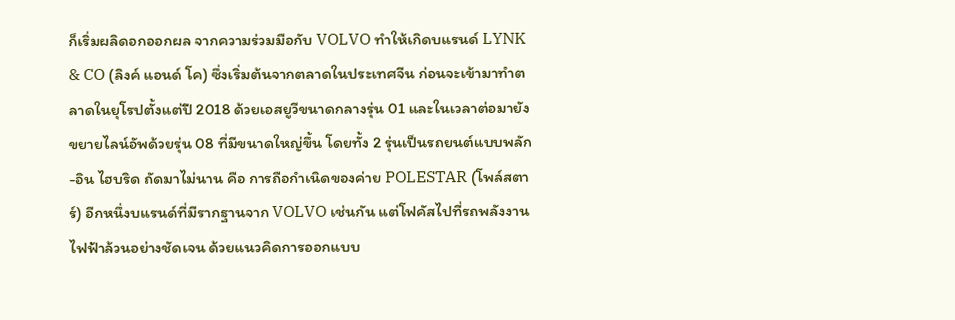ก็เริ่มผลิดอกออกผล จากความร่วมมือกับ VOLVO ทำให้เกิดบแรนด์ LYNK & CO (ลิงค์ แอนด์ โค) ซึ่งเริ่มต้นจากตลาดในประเทศจีน ก่อนจะเข้ามาทำตลาดในยุโรปตั้งแต่ปี 2018 ด้วยเอสยูวีขนาดกลางรุ่น 01 และในเวลาต่อมายังขยายไลน์อัพด้วยรุ่น 08 ที่มีขนาดใหญ่ขึ้น โดยทั้ง 2 รุ่นเป็นรถยนต์แบบพลัก-อิน ไฮบริด ถัดมาไม่นาน คือ การถือกำเนิดของค่าย POLESTAR (โพล์สตาร์) อีกหนึ่งบแรนด์ที่มีรากฐานจาก VOLVO เช่นกัน แต่โฟคัสไปที่รถพลังงานไฟฟ้าล้วนอย่างชัดเจน ด้วยแนวคิดการออกแบบ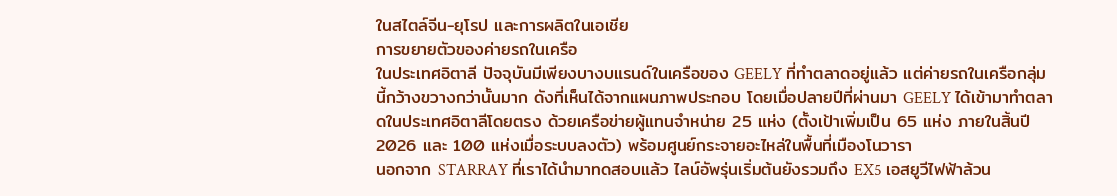ในสไตล์จีน-ยุโรป และการผลิตในเอเชีย
การขยายตัวของค่ายรถในเครือ
ในประเทศอิตาลี ปัจจุบันมีเพียงบางบแรนด์ในเครือของ GEELY ที่ทำตลาดอยู่แล้ว แต่ค่ายรถในเครือกลุ่มนี้กว้างขวางกว่านั้นมาก ดังที่เห็นได้จากแผนภาพประกอบ โดยเมื่อปลายปีที่ผ่านมา GEELY ได้เข้ามาทำตลาดในประเทศอิตาลีโดยตรง ด้วยเครือข่ายผู้แทนจำหน่าย 25 แห่ง (ตั้งเป้าเพิ่มเป็น 65 แห่ง ภายในสิ้นปี 2026 และ 100 แห่งเมื่อระบบลงตัว) พร้อมศูนย์กระจายอะไหล่ในพื้นที่เมืองโนวารา
นอกจาก STARRAY ที่เราได้นำมาทดสอบแล้ว ไลน์อัพรุ่นเริ่มต้นยังรวมถึง EX5 เอสยูวีไฟฟ้าล้วน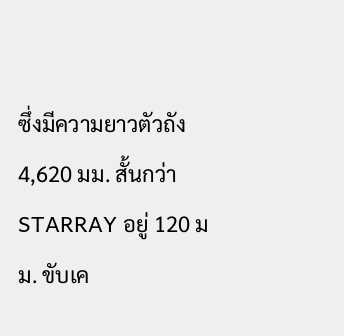ซึ่งมีความยาวตัวถัง 4,620 มม. สั้นกว่า STARRAY อยู่ 120 มม. ขับเค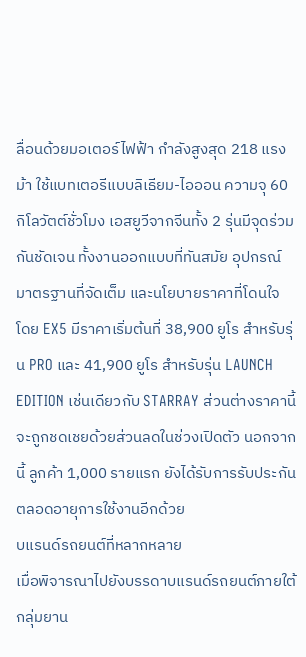ลื่อนด้วยมอเตอร์ไฟฟ้า กำลังสูงสุด 218 แรงม้า ใช้แบทเตอรีแบบลิเธียม-ไอออน ความจุ 60 กิโลวัตต์ชั่วโมง เอสยูวีจากจีนทั้ง 2 รุ่นมีจุดร่วมกันชัดเจน ทั้งงานออกแบบที่ทันสมัย อุปกรณ์มาตรฐานที่จัดเต็ม และนโยบายราคาที่โดนใจ โดย EX5 มีราคาเริ่มต้นที่ 38,900 ยูโร สำหรับรุ่น PRO และ 41,900 ยูโร สำหรับรุ่น LAUNCH EDITION เช่นเดียวกับ STARRAY ส่วนต่างราคานี้จะถูกชดเชยด้วยส่วนลดในช่วงเปิดตัว นอกจากนี้ ลูกค้า 1,000 รายแรก ยังได้รับการรับประกันตลอดอายุการใช้งานอีกด้วย
บแรนด์รถยนต์ที่หลากหลาย
เมื่อพิจารณาไปยังบรรดาบแรนด์รถยนต์ภายใต้กลุ่มยาน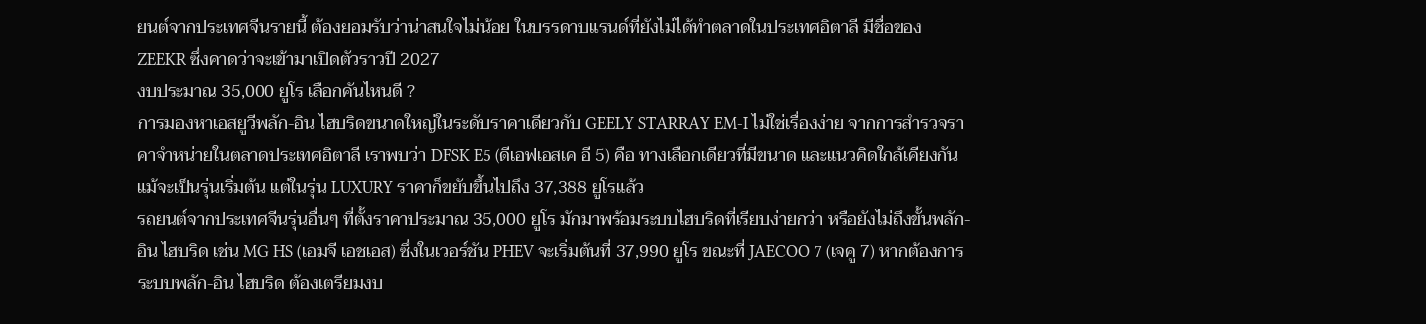ยนต์จากประเทศจีนรายนี้ ต้องยอมรับว่าน่าสนใจไม่น้อย ในบรรดาบแรนด์ที่ยังไม่ได้ทำตลาดในประเทศอิตาลี มีชื่อของ ZEEKR ซึ่งคาดว่าจะเข้ามาเปิดตัวราวปี 2027
งบประมาณ 35,000 ยูโร เลือกคันไหนดี ?
การมองหาเอสยูวีพลัก-อิน ไฮบริดขนาดใหญ่ในระดับราคาเดียวกับ GEELY STARRAY EM-I ไม่ใช่เรื่องง่าย จากการสำรวจราคาจำหน่ายในตลาดประเทศอิตาลี เราพบว่า DFSK E5 (ดีเอฟเอสเค อี 5) คือ ทางเลือกเดียวที่มีขนาด และแนวคิดใกล้เคียงกัน แม้จะเป็นรุ่นเริ่มต้น แต่ในรุ่น LUXURY ราคาก็ขยับขึ้นไปถึง 37,388 ยูโรแล้ว
รถยนต์จากประเทศจีนรุ่นอื่นๆ ที่ตั้งราคาประมาณ 35,000 ยูโร มักมาพร้อมระบบไฮบริดที่เรียบง่ายกว่า หรือยังไม่ถึงขั้นพลัก-อิน ไฮบริด เช่น MG HS (เอมจี เอชเอส) ซึ่งในเวอร์ชัน PHEV จะเริ่มต้นที่ 37,990 ยูโร ขณะที่ JAECOO 7 (เจคู 7) หากต้องการระบบพลัก-อิน ไฮบริด ต้องเตรียมงบ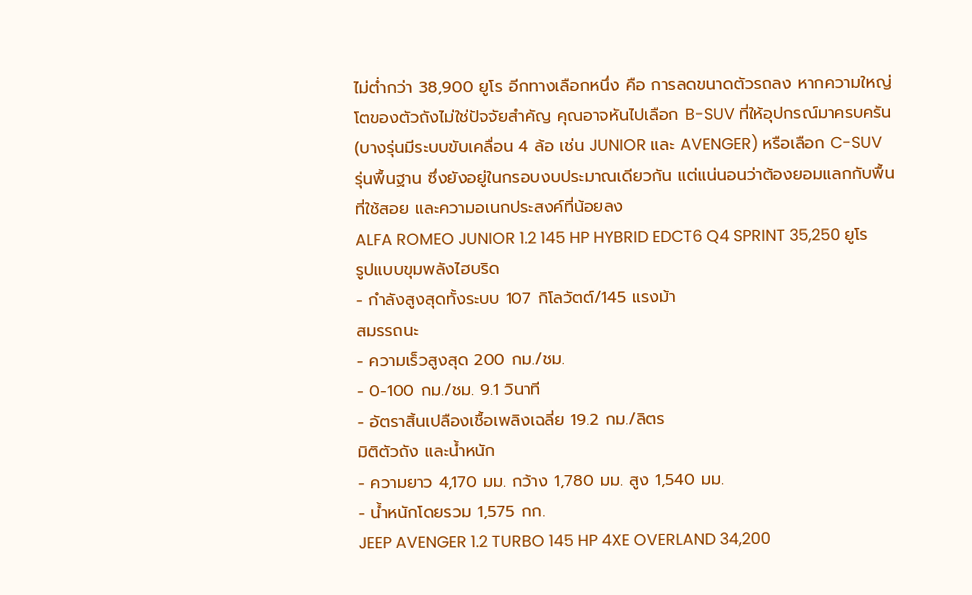ไม่ต่ำกว่า 38,900 ยูโร อีกทางเลือกหนึ่ง คือ การลดขนาดตัวรถลง หากความใหญ่โตของตัวถังไม่ใช่ปัจจัยสำคัญ คุณอาจหันไปเลือก B-SUV ที่ให้อุปกรณ์มาครบครัน (บางรุ่นมีระบบขับเคลื่อน 4 ล้อ เช่น JUNIOR และ AVENGER) หรือเลือก C-SUV รุ่นพื้นฐาน ซึ่งยังอยู่ในกรอบงบประมาณเดียวกัน แต่แน่นอนว่าต้องยอมแลกกับพื้นที่ใช้สอย และความอเนกประสงค์ที่น้อยลง
ALFA ROMEO JUNIOR 1.2 145 HP HYBRID EDCT6 Q4 SPRINT 35,250 ยูโร
รูปแบบขุมพลังไฮบริด
- กำลังสูงสุดทั้งระบบ 107 กิโลวัตต์/145 แรงม้า
สมรรถนะ
- ความเร็วสูงสุด 200 กม./ชม.
- 0-100 กม./ชม. 9.1 วินาที
- อัตราสิ้นเปลืองเชื้อเพลิงเฉลี่ย 19.2 กม./ลิตร
มิติตัวถัง และน้ำหนัก
- ความยาว 4,170 มม. กว้าง 1,780 มม. สูง 1,540 มม.
- น้ำหนักโดยรวม 1,575 กก.
JEEP AVENGER 1.2 TURBO 145 HP 4XE OVERLAND 34,200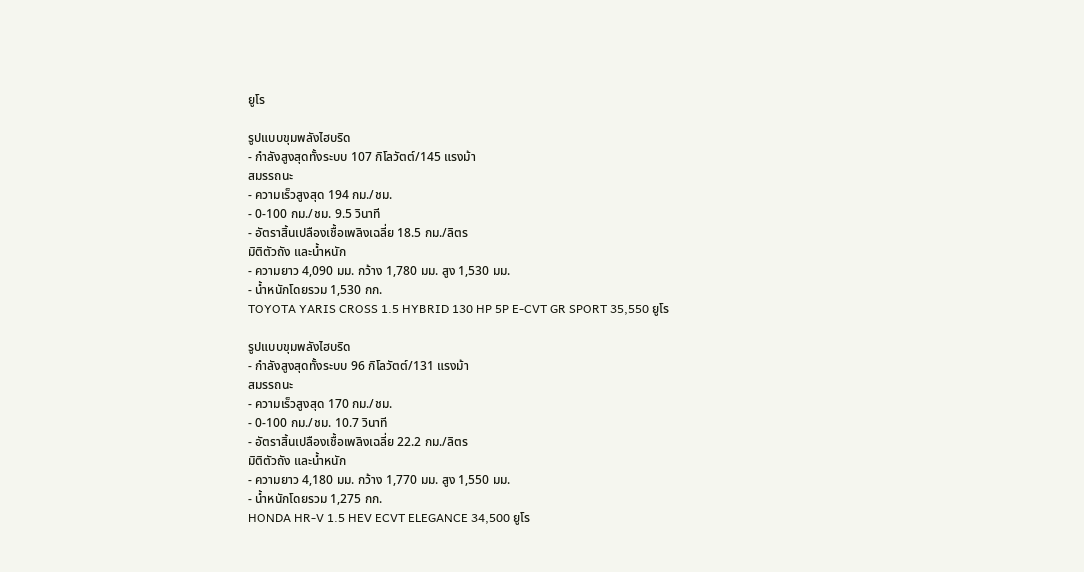ยูโร

รูปแบบขุมพลังไฮบริด
- กำลังสูงสุดทั้งระบบ 107 กิโลวัตต์/145 แรงม้า
สมรรถนะ
- ความเร็วสูงสุด 194 กม./ชม.
- 0-100 กม./ชม. 9.5 วินาที
- อัตราสิ้นเปลืองเชื้อเพลิงเฉลี่ย 18.5 กม./ลิตร
มิติตัวถัง และน้ำหนัก
- ความยาว 4,090 มม. กว้าง 1,780 มม. สูง 1,530 มม.
- น้ำหนักโดยรวม 1,530 กก.
TOYOTA YARIS CROSS 1.5 HYBRID 130 HP 5P E-CVT GR SPORT 35,550 ยูโร

รูปแบบขุมพลังไฮบริด
- กำลังสูงสุดทั้งระบบ 96 กิโลวัตต์/131 แรงม้า
สมรรถนะ
- ความเร็วสูงสุด 170 กม./ชม.
- 0-100 กม./ชม. 10.7 วินาที
- อัตราสิ้นเปลืองเชื้อเพลิงเฉลี่ย 22.2 กม./ลิตร
มิติตัวถัง และน้ำหนัก
- ความยาว 4,180 มม. กว้าง 1,770 มม. สูง 1,550 มม.
- น้ำหนักโดยรวม 1,275 กก.
HONDA HR-V 1.5 HEV ECVT ELEGANCE 34,500 ยูโร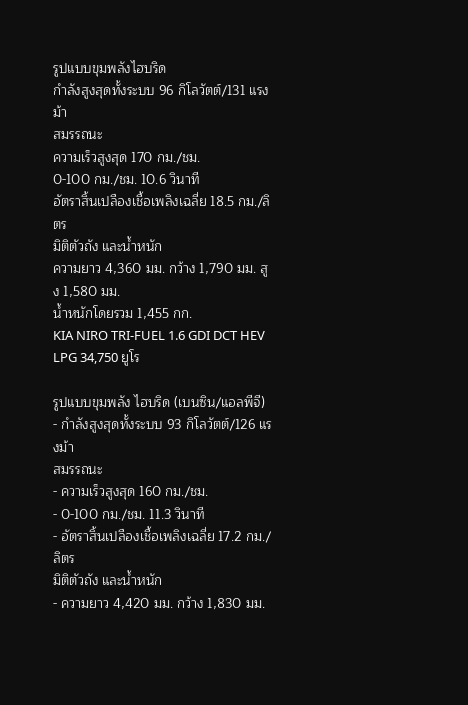รูปแบบขุมพลังไฮบริด
กำลังสูงสุดทั้งระบบ 96 กิโลวัตต์/131 แรงม้า
สมรรถนะ
ความเร็วสูงสุด 170 กม./ชม.
0-100 กม./ชม. 10.6 วินาที
อัตราสิ้นเปลืองเชื้อเพลิงเฉลี่ย 18.5 กม./ลิตร
มิติตัวถัง และน้ำหนัก
ความยาว 4,360 มม. กว้าง 1,790 มม. สูง 1,580 มม.
น้ำหนักโดยรวม 1,455 กก.
KIA NIRO TRI-FUEL 1.6 GDI DCT HEV LPG 34,750 ยูโร

รูปแบบขุมพลัง ไฮบริด (เบนซิน/แอลพีจี)
- กำลังสูงสุดทั้งระบบ 93 กิโลวัตต์/126 แรงม้า
สมรรถนะ
- ความเร็วสูงสุด 160 กม./ชม.
- 0-100 กม./ชม. 11.3 วินาที
- อัตราสิ้นเปลืองเชื้อเพลิงเฉลี่ย 17.2 กม./ลิตร
มิติตัวถัง และน้ำหนัก
- ความยาว 4,420 มม. กว้าง 1,830 มม.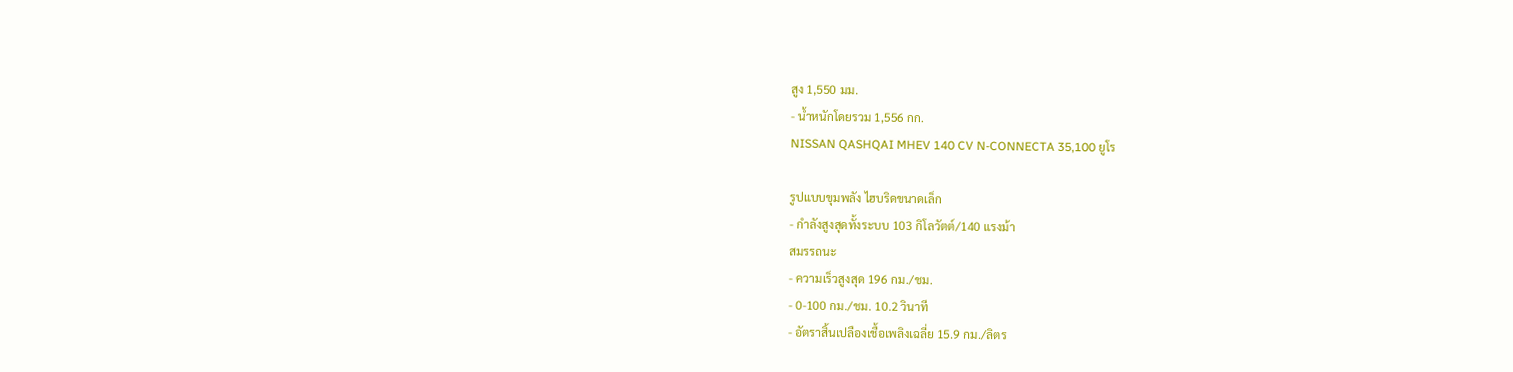สูง 1,550 มม.
- น้ำหนักโดยรวม 1,556 กก.
NISSAN QASHQAI MHEV 140 CV N-CONNECTA 35,100 ยูโร

รูปแบบขุมพลัง ไฮบริดขนาดเล็ก
- กำลังสูงสุดทั้งระบบ 103 กิโลวัตต์/140 แรงม้า
สมรรถนะ
- ความเร็วสูงสุด 196 กม./ชม.
- 0-100 กม./ชม. 10.2 วินาที
- อัตราสิ้นเปลืองเชื้อเพลิงเฉลี่ย 15.9 กม./ลิตร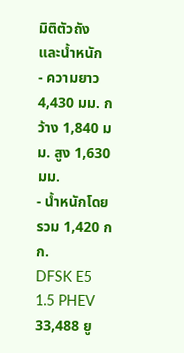มิติตัวถัง และน้ำหนัก
- ความยาว 4,430 มม. กว้าง 1,840 มม. สูง 1,630 มม.
- น้ำหนักโดยรวม 1,420 กก.
DFSK E5 1.5 PHEV 33,488 ยู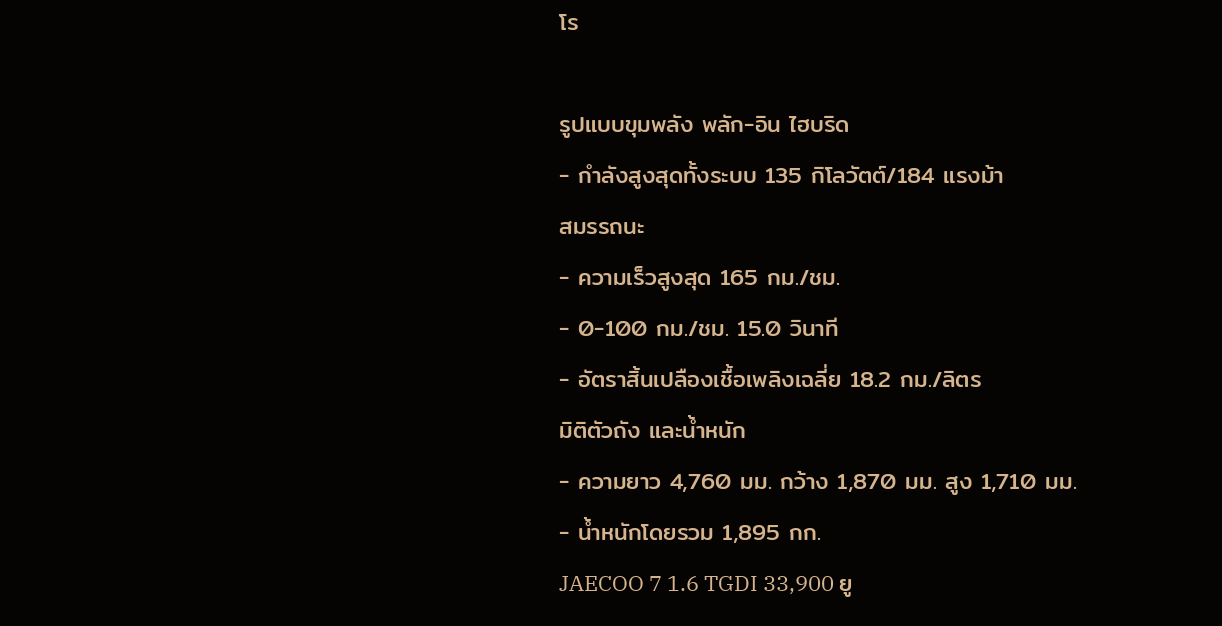โร

รูปแบบขุมพลัง พลัก-อิน ไฮบริด
- กำลังสูงสุดทั้งระบบ 135 กิโลวัตต์/184 แรงม้า
สมรรถนะ
- ความเร็วสูงสุด 165 กม./ชม.
- 0-100 กม./ชม. 15.0 วินาที
- อัตราสิ้นเปลืองเชื้อเพลิงเฉลี่ย 18.2 กม./ลิตร
มิติตัวถัง และน้ำหนัก
- ความยาว 4,760 มม. กว้าง 1,870 มม. สูง 1,710 มม.
- น้ำหนักโดยรวม 1,895 กก.
JAECOO 7 1.6 TGDI 33,900 ยู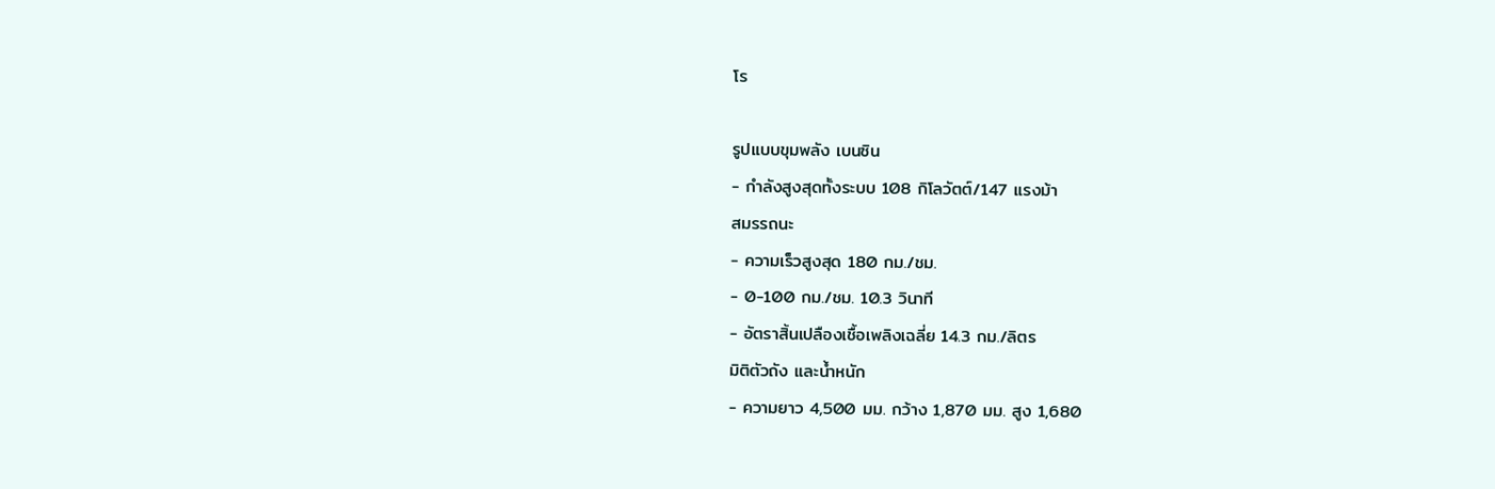โร

รูปแบบขุมพลัง เบนซิน
- กำลังสูงสุดทั้งระบบ 108 กิโลวัตต์/147 แรงม้า
สมรรถนะ
- ความเร็วสูงสุด 180 กม./ชม.
- 0-100 กม./ชม. 10.3 วินาที
- อัตราสิ้นเปลืองเชื้อเพลิงเฉลี่ย 14.3 กม./ลิตร
มิติตัวถัง และน้ำหนัก
- ความยาว 4,500 มม. กว้าง 1,870 มม. สูง 1,680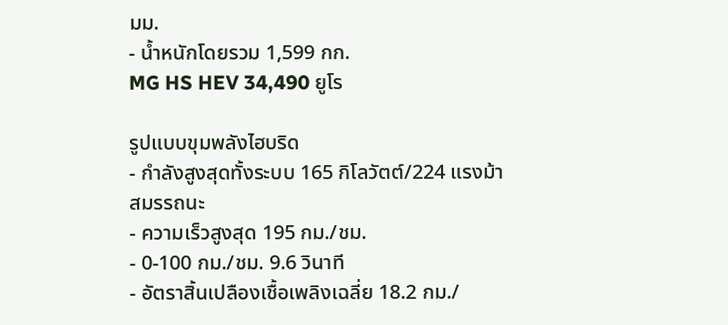มม.
- น้ำหนักโดยรวม 1,599 กก.
MG HS HEV 34,490 ยูโร

รูปแบบขุมพลังไฮบริด
- กำลังสูงสุดทั้งระบบ 165 กิโลวัตต์/224 แรงม้า
สมรรถนะ
- ความเร็วสูงสุด 195 กม./ชม.
- 0-100 กม./ชม. 9.6 วินาที
- อัตราสิ้นเปลืองเชื้อเพลิงเฉลี่ย 18.2 กม./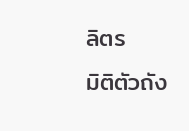ลิตร
มิติตัวถัง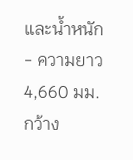และน้ำหนัก
- ความยาว 4,660 มม. กว้าง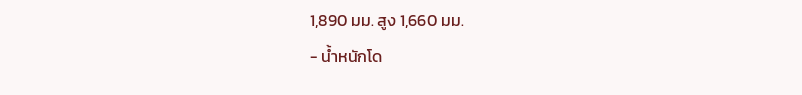1,890 มม. สูง 1,660 มม.
- น้ำหนักโด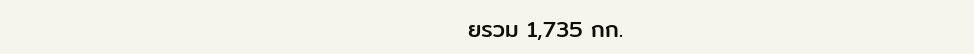ยรวม 1,735 กก.